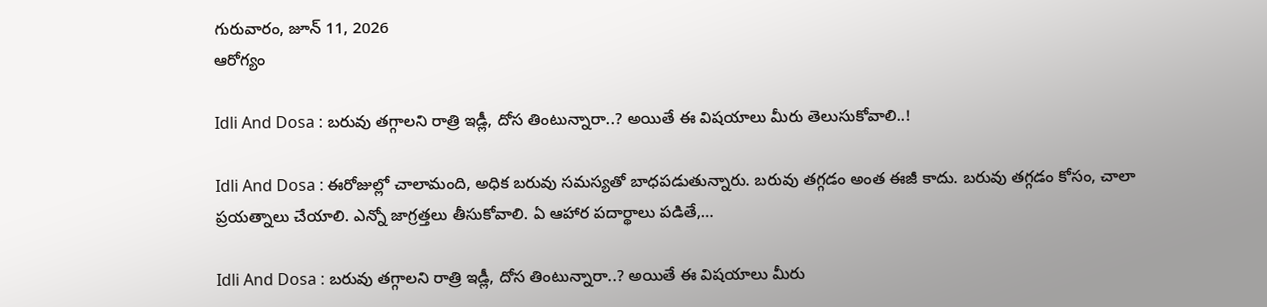గురువారం, జూన్ 11, 2026
ఆరోగ్యం

Idli And Dosa : బరువు తగ్గాలని రాత్రి ఇడ్లీ, దోస తింటున్నారా..? అయితే ఈ విషయాలు మీరు తెలుసుకోవాలి..!

Idli And Dosa : ఈరోజుల్లో చాలామంది, అధిక బరువు సమస్యతో బాధపడుతున్నారు. బరువు తగ్గడం అంత ఈజీ కాదు. బరువు తగ్గడం కోసం, చాలా ప్రయత్నాలు చేయాలి. ఎన్నో జాగ్రత్తలు తీసుకోవాలి. ఏ ఆహార పదార్థాలు పడితే,…

Idli And Dosa : బరువు తగ్గాలని రాత్రి ఇడ్లీ, దోస తింటున్నారా..? అయితే ఈ విషయాలు మీరు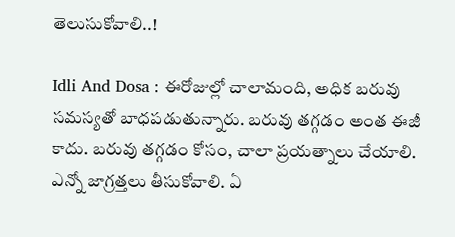తెలుసుకోవాలి..!

Idli And Dosa : ఈరోజుల్లో చాలామంది, అధిక బరువు సమస్యతో బాధపడుతున్నారు. బరువు తగ్గడం అంత ఈజీ కాదు. బరువు తగ్గడం కోసం, చాలా ప్రయత్నాలు చేయాలి. ఎన్నో జాగ్రత్తలు తీసుకోవాలి. ఏ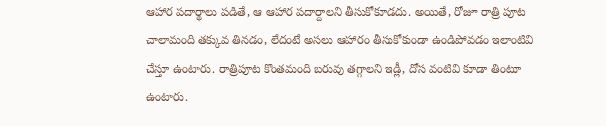ఆహార పదార్థాలు పడితే, ఆ ఆహార పదార్దాలని తీసుకోకూడదు. అయితే, రోజూ రాత్రి పూట చాలామంది తక్కువ తినడం, లేదంటే అసలు ఆహారం తీసుకోకుండా ఉండిపోవడం ఇలాంటివి చేస్తూ ఉంటారు. రాత్రిపూట కొంతమంది బరువు తగ్గాలని ఇడ్లీ, దోస వంటివి కూడా తింటూ ఉంటారు.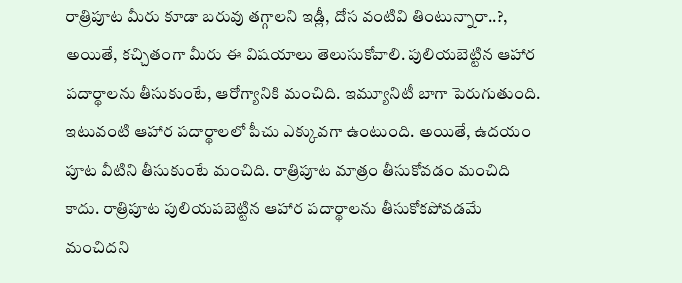రాత్రిపూట మీరు కూడా బరువు తగ్గాలని ఇడ్లీ, దోస వంటివి తింటున్నారా..?, అయితే, కచ్చితంగా మీరు ఈ విషయాలు తెలుసుకోవాలి. పులియబెట్టిన ఆహార పదార్థాలను తీసుకుంటే, ఆరోగ్యానికి మంచిది. ఇమ్యూనిటీ బాగా పెరుగుతుంది. ఇటువంటి ఆహార పదార్థాలలో పీచు ఎక్కువగా ఉంటుంది. అయితే, ఉదయం పూట వీటిని తీసుకుంటే మంచిది. రాత్రిపూట మాత్రం తీసుకోవడం మంచిది కాదు. రాత్రిపూట పులియపబెట్టిన ఆహార పదార్థాలను తీసుకోకపోవడమే మంచిదని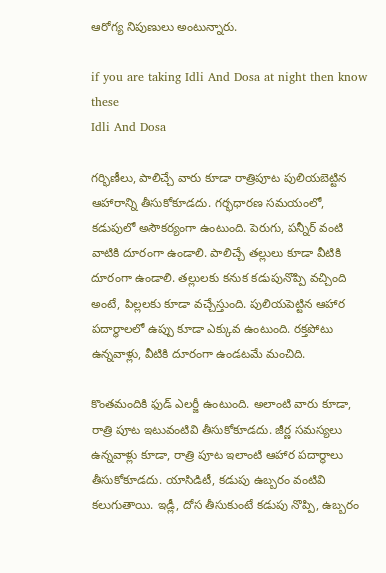ఆరోగ్య నిపుణులు అంటున్నారు.

if you are taking Idli And Dosa at night then know these
Idli And Dosa

గర్భిణీలు, పాలిచ్చే వారు కూడా రాత్రిపూట పులియబెట్టిన ఆహారాన్ని తీసుకోకూడదు. గర్భధారణ సమయంలో, కడుపులో అసౌకర్యంగా ఉంటుంది. పెరుగు, పన్నీర్ వంటి వాటికి దూరంగా ఉండాలి. పాలిచ్చే తల్లులు కూడా వీటికి దూరంగా ఉండాలి. తల్లులకు కనుక కడుపునొప్పి వచ్చింది అంటే, పిల్లలకు కూడా వచ్చేస్తుంది. పులియపెట్టిన ఆహార పదార్థాలలో ఉప్పు కూడా ఎక్కువ ఉంటుంది. రక్తపోటు ఉన్నవాళ్లు, వీటికి దూరంగా ఉండటమే మంచిది.

కొంతమందికి ఫుడ్ ఎలర్జీ ఉంటుంది. అలాంటి వారు కూడా, రాత్రి పూట ఇటువంటివి తీసుకోకూడదు. జీర్ణ సమస్యలు ఉన్నవాళ్లు కూడా, రాత్రి పూట ఇలాంటి ఆహార పదార్థాలు తీసుకోకూడదు. యాసిడిటీ, కడుపు ఉబ్బరం వంటివి కలుగుతాయి. ఇడ్లీ, దోస తీసుకుంటే కడుపు నొప్పి, ఉబ్బరం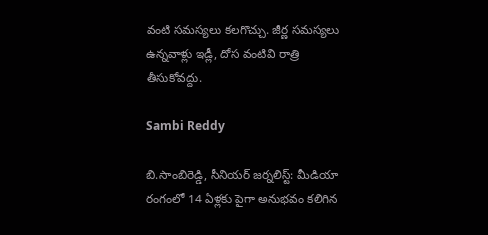వంటి సమస్యలు కలగొచ్చు. జీర్ణ సమస్యలు ఉన్నవాళ్లు ఇడ్లీ, దోస వంటివి రాత్రి తీసుకోవద్దు.

Sambi Reddy

బి.సాంబిరెడ్డి, సీనియర్ జర్నలిస్ట్: మీడియా రంగంలో 14 ఏళ్లకు పైగా అనుభవం కలిగిన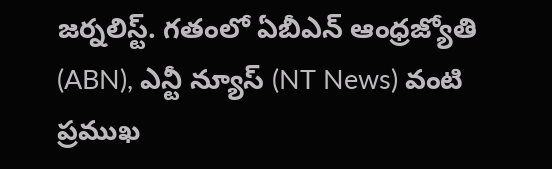జర్నలిస్ట్. గతంలో ఏబీఎన్ ఆంధ్ర‌జ్యోతి (ABN), ఎన్టీ న్యూస్ (NT News) వంటి ప్రముఖ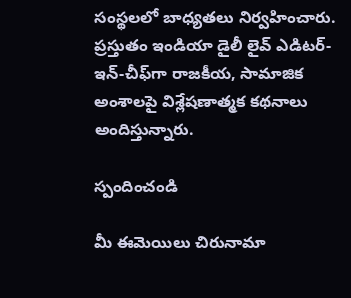సంస్థలలో బాధ్యతలు నిర్వహించారు. ప్రస్తుతం ఇండియా డైలీ లైవ్ ఎడిటర్-ఇన్-చీఫ్‌గా రాజకీయ, సామాజిక అంశాలపై విశ్లేషణాత్మక కథనాలు అందిస్తున్నారు.

స్పందించండి

మీ ఈమెయిలు చిరునామా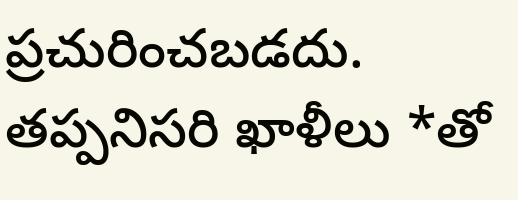ప్రచురించబడదు. తప్పనిసరి ఖాళీలు *తో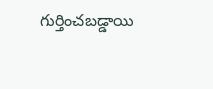గుర్తించబడ్డాయి